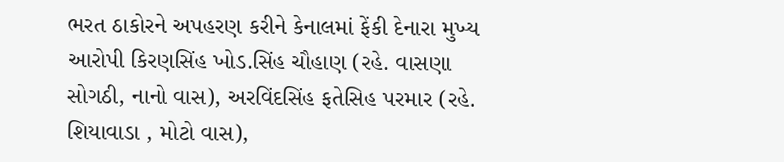ભરત ઠાકોરને અપહરણ કરીને કેનાલમાં ફેંકી દેનારા મુખ્ય આરોપી કિરણસિંહ ખોડ.સિંહ ચૌહાણ (રહે. વાસણા સોગઠી, નાનો વાસ), અરવિંદસિંહ ફતેસિહ પરમાર (રહે. શિયાવાડા , મોટો વાસ),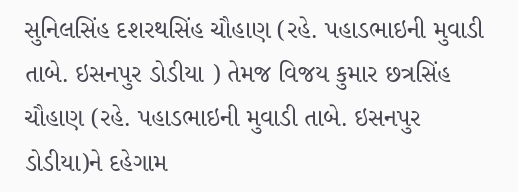સુનિલસિંહ દશરથસિંહ ચૌહાણ (રહે. પહાડભાઇની મુવાડી તાબે. ઇસનપુર ડોડીયા ) તેમજ વિજય કુમાર છત્રસિંહ ચૌહાણ (રહે. પહાડભાઇની મુવાડી તાબે. ઇસનપુર ડોડીયા)ને દહેગામ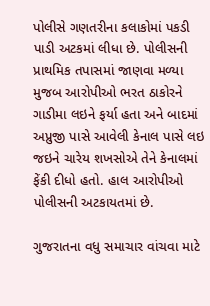પોલીસે ગણતરીના કલાકોમાં પકડી પાડી અટકમાં લીધા છે. પોલીસની પ્રાથમિક તપાસમાં જાણવા મળ્યા મુજબ આરોપીઓ ભરત ઠાકોરને ગાડીમા લઇને ફર્યા હતા અને બાદમાં અપ્રુજી પાસે આવેલી કેનાલ પાસે લઇ જઇને ચારેય શખસોએ તેને કેનાલમાં ફેંકી દીધો હતો. હાલ આરોપીઓ પોલીસની અટકાયતમાં છે.

ગુજરાતના વધુ સમાચાર વાંચવા માટે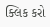ક્લિક કરો